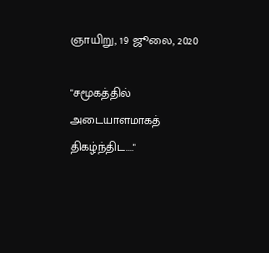ஞாயிறு, 19 ஜூலை, 2020

"சமூகத்தில் அடையாளமாகத் திகழ்ந்திட...."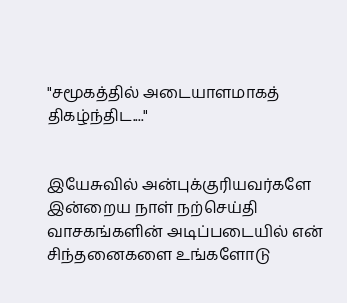"சமூகத்தில் அடையாளமாகத் திகழ்ந்திட...."


இயேசுவில் அன்புக்குரியவர்களே இன்றைய நாள் நற்செய்தி வாசகங்களின் அடிப்படையில் என் சிந்தனைகளை உங்களோடு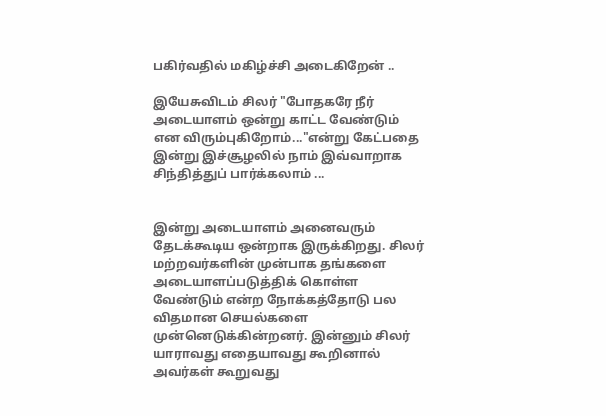பகிர்வதில் மகிழ்ச்சி அடைகிறேன் ..

இயேசுவிடம் சிலர் "போதகரே நீர்  அடையாளம் ஒன்று காட்ட வேண்டும் என விரும்புகிறோம்..."என்று கேட்பதை இன்று இச்சூழலில் நாம் இவ்வாறாக சிந்தித்துப் பார்க்கலாம் ...


இன்று அடையாளம் அனைவரும் தேடக்கூடிய ஒன்றாக இருக்கிறது. சிலர் மற்றவர்களின் முன்பாக தங்களை அடையாளப்படுத்திக் கொள்ள வேண்டும் என்ற நோக்கத்தோடு பல விதமான செயல்களை முன்னெடுக்கின்றனர். இன்னும் சிலர் யாராவது எதையாவது கூறினால் அவர்கள் கூறுவது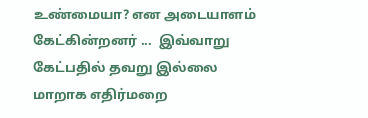உண்மையா? என அடையாளம் கேட்கின்றனர் ...  இவ்வாறு கேட்பதில் தவறு இல்லை மாறாக எதிர்மறை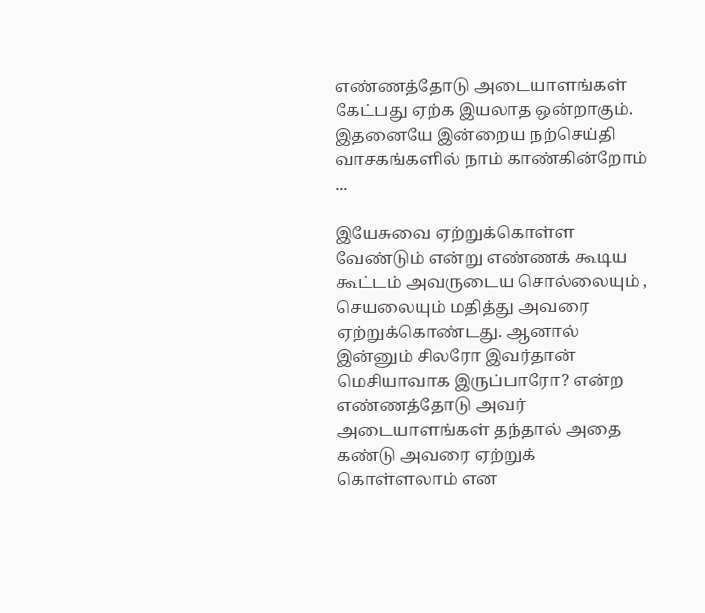எண்ணத்தோடு அடையாளங்கள் கேட்பது ஏற்க இயலாத ஒன்றாகும். இதனையே இன்றைய நற்செய்தி வாசகங்களில் நாம் காண்கின்றோம் ...

இயேசுவை ஏற்றுக்கொள்ள வேண்டும் என்று எண்ணக் கூடிய கூட்டம் அவருடைய சொல்லையும் ,  செயலையும் மதித்து அவரை ஏற்றுக்கொண்டது. ஆனால் இன்னும் சிலரோ இவர்தான் மெசியாவாக இருப்பாரோ? என்ற எண்ணத்தோடு அவர் அடையாளங்கள் தந்தால் அதை கண்டு அவரை ஏற்றுக் கொள்ளலாம் என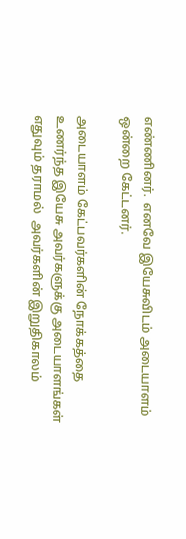எண்ணினர்.  எனவே இயேசுவிடம் அடையாளம் ஒன்றை கேட்டனர்.

அடையாளம் கேட்பவர்களின் நோக்கத்தை உணர்ந்த இயேசு அவர்களுக்கு அடையாளங்கள் எதுவும் தராமல்  அவர்களின் இறுதிகாலம்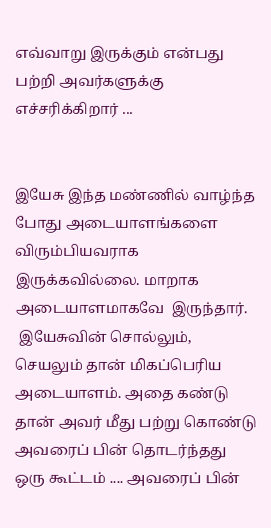எவ்வாறு இருக்கும் என்பது பற்றி அவர்களுக்கு எச்சரிக்கிறார் ...


இயேசு இந்த மண்ணில் வாழ்ந்த போது அடையாளங்களை விரும்பியவராக இருக்கவில்லை. மாறாக அடையாளமாகவே  இருந்தார்.
 இயேசுவின் சொல்லும், செயலும் தான் மிகப்பெரிய அடையாளம். அதை கண்டு தான் அவர் மீது பற்று கொண்டு அவரைப் பின் தொடர்ந்தது ஒரு கூட்டம் .... அவரைப் பின்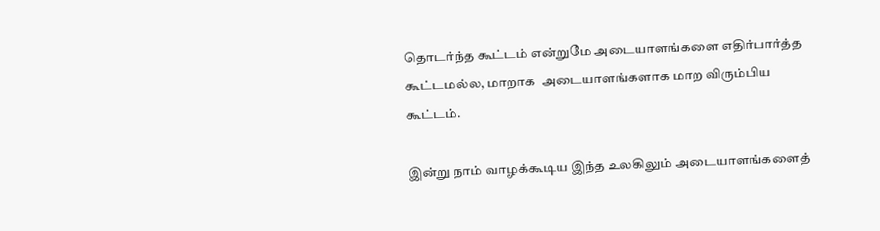தொடர்ந்த கூட்டம் என்றுமே அடையாளங்களை எதிர்பார்த்த கூட்டமல்ல, மாறாக  அடையாளங்களாக மாற விரும்பிய கூட்டம்.

இன்று நாம் வாழக்கூடிய இந்த உலகிலும் அடையாளங்களைத்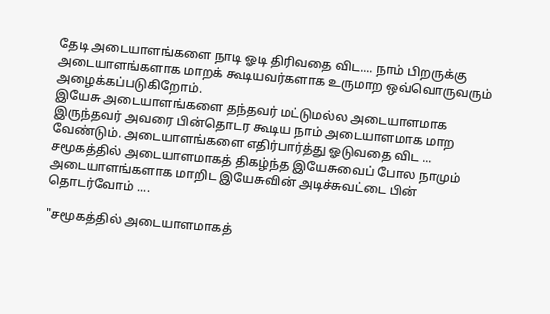தேடி அடையாளங்களை நாடி ஓடி திரிவதை விட.... நாம் பிறருக்கு அடையாளங்களாக மாறக் கூடியவர்களாக உருமாற ஒவ்வொருவரும் அழைக்கப்படுகிறோம்.
இயேசு அடையாளங்களை தந்தவர் மட்டுமல்ல அடையாளமாக இருந்தவர் அவரை பின்தொடர கூடிய நாம் அடையாளமாக மாற வேண்டும். அடையாளங்களை எதிர்பார்த்து ஓடுவதை விட ...  சமூகத்தில் அடையாளமாகத் திகழ்ந்த இயேசுவைப் போல நாமும் அடையாளங்களாக மாறிட இயேசுவின் அடிச்சுவட்டை பின் தொடர்வோம் ....

"சமூகத்தில் அடையாளமாகத்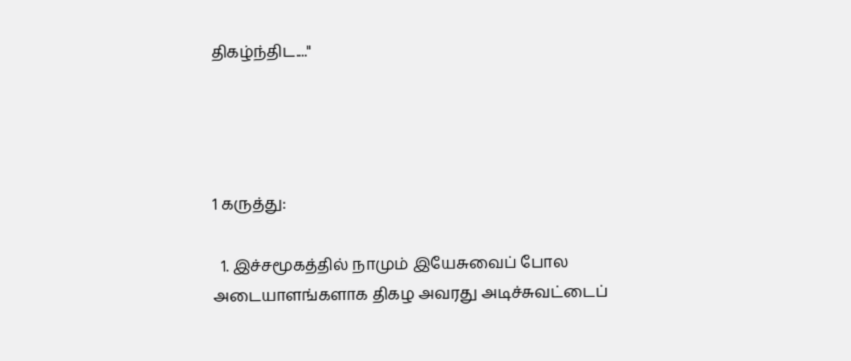திகழ்ந்திட...."




1 கருத்து:

  1. இச்சமூகத்தில் நாமும் இயேசுவைப் போல அடையாளங்களாக திகழ அவரது அடிச்சுவட்டைப்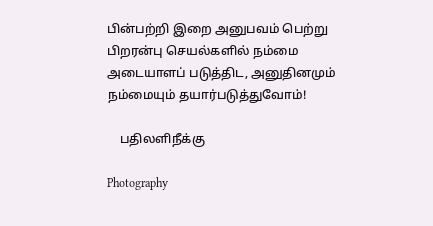பின்பற்றி இறை அனுபவம் பெற்று பிறரன்பு செயல்களில் நம்மை அடையாளப் படுத்திட, அனுதினமும் நம்மையும் தயார்படுத்துவோம்!

    பதிலளிநீக்கு

Photography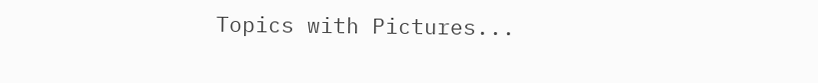Topics with Pictures...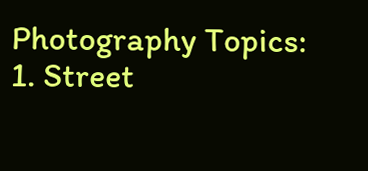Photography Topics: 1. Street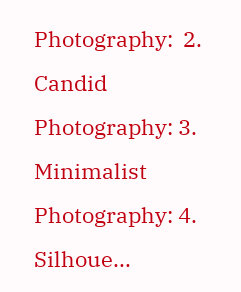Photography:  2. Candid Photography: 3. Minimalist Photography: 4. Silhoue...